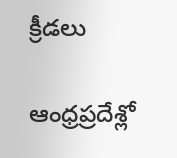క్రీడలు

ఆంధ్రప్రదేశ్లో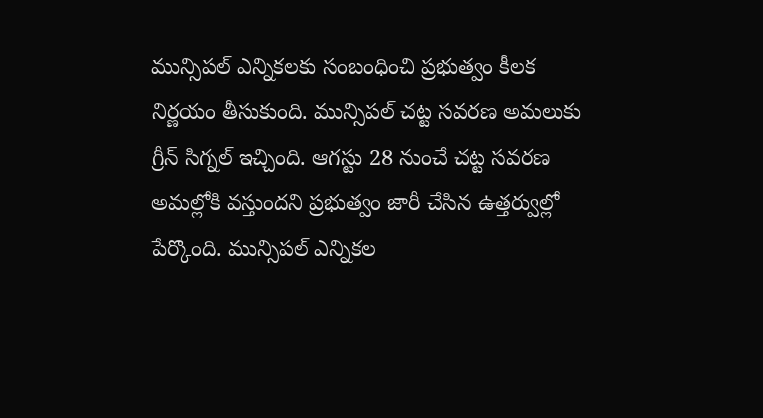మున్సిపల్ ఎన్నికలకు సంబంధించి ప్రభుత్వం కీలక నిర్ణయం తీసుకుంది. మున్సిపల్ చట్ట సవరణ అమలుకు గ్రీన్ సిగ్నల్ ఇచ్చింది. ఆగస్టు 28 నుంచే చట్ట సవరణ అమల్లోకి వస్తుందని ప్రభుత్వం జారీ చేసిన ఉత్తర్వుల్లో పేర్కొంది. మున్సిపల్ ఎన్నికల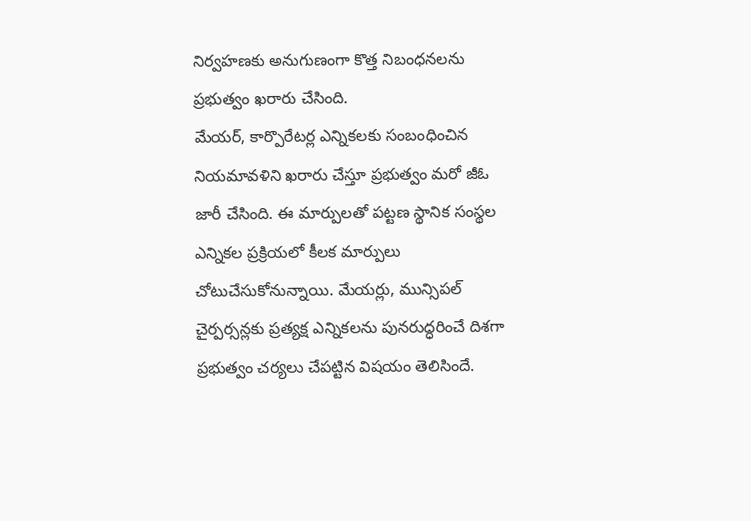నిర్వహణకు అనుగుణంగా కొత్త నిబంధనలను ప్రభుత్వం ఖరారు చేసింది.
మేయర్, కార్పొరేటర్ల ఎన్నికలకు సంబంధించిన నియమావళిని ఖరారు చేస్తూ ప్రభుత్వం మరో జీఓ జారీ చేసింది. ఈ మార్పులతో పట్టణ స్థానిక సంస్థల ఎన్నికల ప్రక్రియలో కీలక మార్పులు చోటుచేసుకోనున్నాయి. మేయర్లు, మున్సిపల్ చైర్పర్సన్లకు ప్రత్యక్ష ఎన్నికలను పునరుద్ధరించే దిశగా ప్రభుత్వం చర్యలు చేపట్టిన విషయం తెలిసిందే.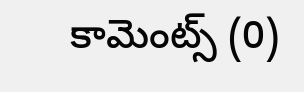కామెంట్స్ (0)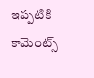ఇప్పటికి కామెంట్స్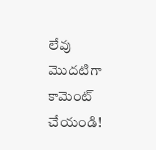లేవు
మొదటిగా కామెంట్ చేయండి!